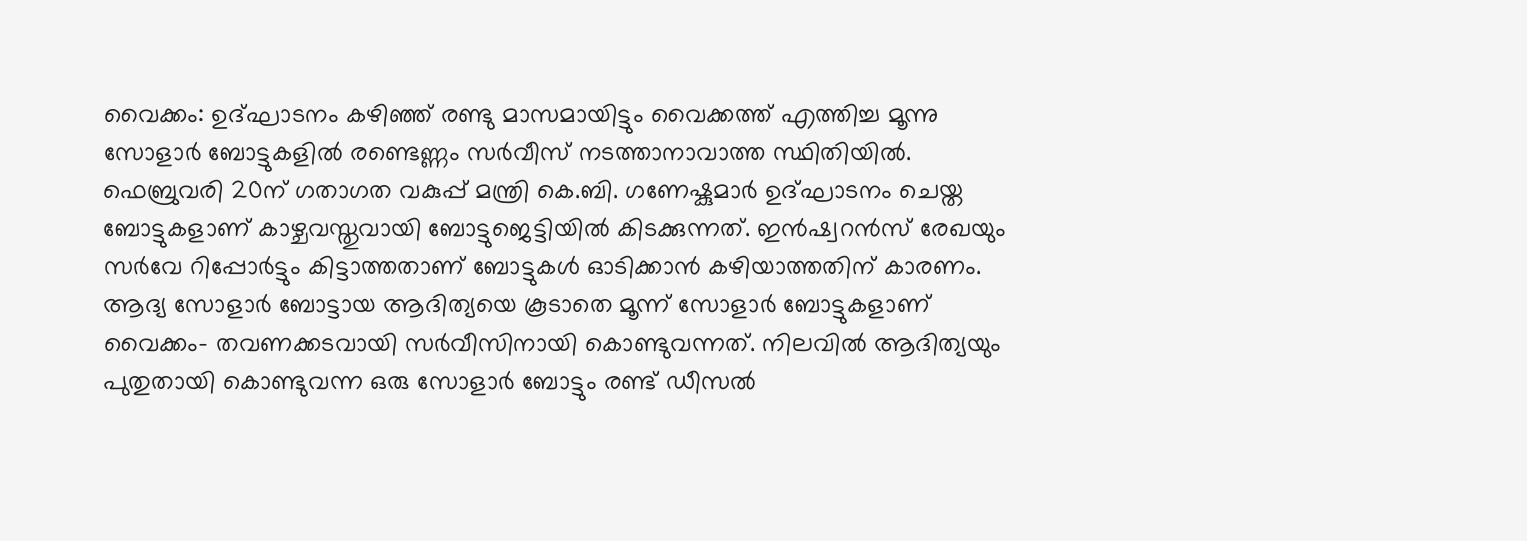വൈക്കം: ഉദ്ഘാടനം കഴിഞ്ഞ് രണ്ടു മാസമായിട്ടും വൈക്കത്ത് എത്തിച്ച മൂന്നു സോളാർ ബോട്ടുകളിൽ രണ്ടെണ്ണം സർവീസ് നടത്താനാവാത്ത സ്ഥിതിയിൽ. ഫെബ്രുവരി 20ന് ഗതാഗത വകുപ്പ് മന്ത്രി കെ.ബി. ഗണേഷ്കുമാർ ഉദ്ഘാടനം ചെയ്ത ബോട്ടുകളാണ് കാഴ്ചവസ്തുവായി ബോട്ടുജെട്ടിയിൽ കിടക്കുന്നത്. ഇൻഷ്വറൻസ് രേഖയും സർവേ റിപ്പോർട്ടും കിട്ടാത്തതാണ് ബോട്ടുകൾ ഓടിക്കാൻ കഴിയാത്തതിന് കാരണം.
ആദ്യ സോളാർ ബോട്ടായ ആദിത്യയെ കൂടാതെ മൂന്ന് സോളാർ ബോട്ടുകളാണ് വൈക്കം- തവണക്കടവായി സർവീസിനായി കൊണ്ടുവന്നത്. നിലവിൽ ആദിത്യയും പുതുതായി കൊണ്ടുവന്ന ഒരു സോളാർ ബോട്ടും രണ്ട് ഡീസൽ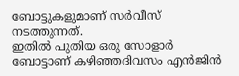ബോട്ടുകളുമാണ് സർവീസ് നടത്തുന്നത്.
ഇതിൽ പുതിയ ഒരു സോളാർ ബോട്ടാണ് കഴിഞ്ഞദിവസം എൻജിൻ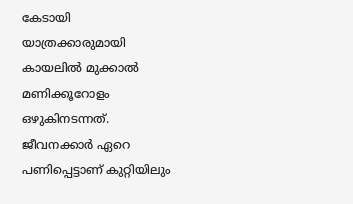കേടായി യാത്രക്കാരുമായി കായലിൽ മുക്കാൽ മണിക്കൂറോളം ഒഴുകിനടന്നത്. ജീവനക്കാർ ഏറെ പണിപ്പെട്ടാണ് കുറ്റിയിലും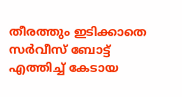തീരത്തും ഇടിക്കാതെ സർവീസ് ബോട്ട് എത്തിച്ച് കേടായ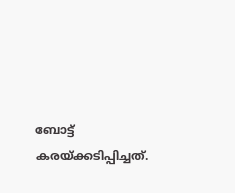ബോട്ട് കരയ്ക്കടിപ്പിച്ചത്.